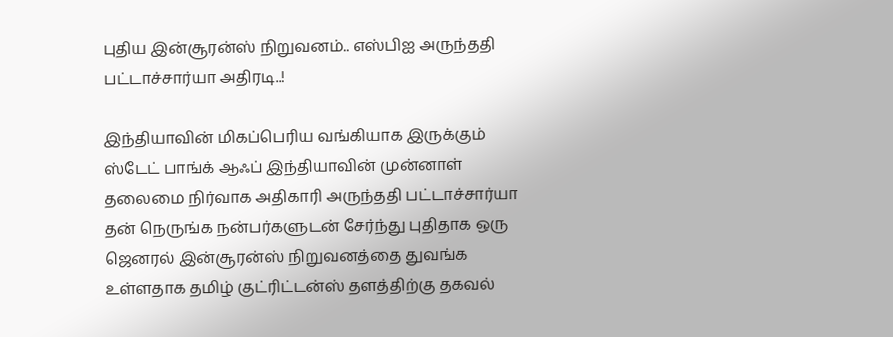புதிய இன்சூரன்ஸ் நிறுவனம்.. எஸ்பிஐ அருந்ததி பட்டாச்சார்யா அதிரடி..!

இந்தியாவின் மிகப்பெரிய வங்கியாக இருக்கும் ஸ்டேட் பாங்க் ஆஃப் இந்தியாவின் முன்னாள் தலைமை நிர்வாக அதிகாரி அருந்ததி பட்டாச்சார்யா தன் நெருங்க நன்பர்களுடன் சேர்ந்து புதிதாக ஒரு ஜெனரல் இன்சூரன்ஸ் நிறுவனத்தை துவங்க உள்ளதாக தமிழ் குட்ரிட்டன்ஸ் தளத்திற்கு தகவல்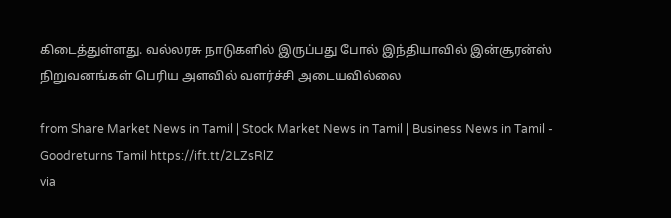கிடைத்துள்ளது. வல்லரசு நாடுகளில் இருப்பது போல் இந்தியாவில் இன்சூரன்ஸ் நிறுவனங்கள் பெரிய அளவில் வளர்ச்சி அடையவில்லை

from Share Market News in Tamil | Stock Market News in Tamil | Business News in Tamil - Goodreturns Tamil https://ift.tt/2LZsRlZ
via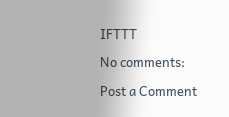IFTTT

No comments:

Post a Comment